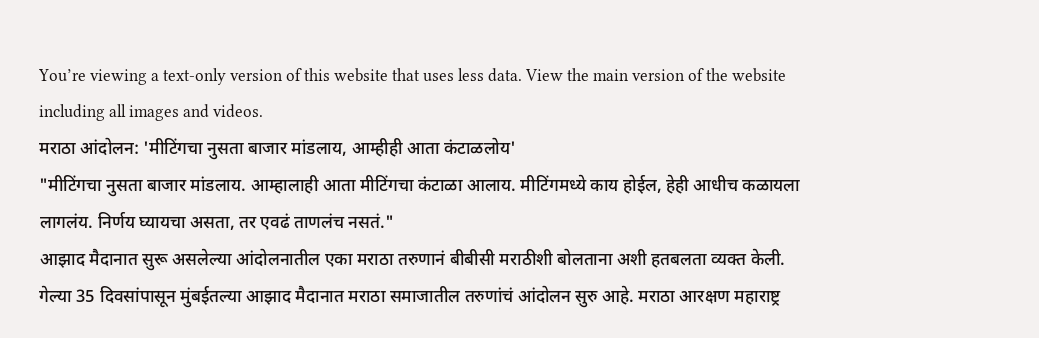You’re viewing a text-only version of this website that uses less data. View the main version of the website including all images and videos.
मराठा आंदोलन: 'मीटिंगचा नुसता बाजार मांडलाय, आम्हीही आता कंटाळलोय'
"मीटिंगचा नुसता बाजार मांडलाय. आम्हालाही आता मीटिंगचा कंटाळा आलाय. मीटिंगमध्ये काय होईल, हेही आधीच कळायला लागलंय. निर्णय घ्यायचा असता, तर एवढं ताणलंच नसतं."
आझाद मैदानात सुरू असलेल्या आंदोलनातील एका मराठा तरुणानं बीबीसी मराठीशी बोलताना अशी हतबलता व्यक्त केली.
गेल्या 35 दिवसांपासून मुंबईतल्या आझाद मैदानात मराठा समाजातील तरुणांचं आंदोलन सुरु आहे. मराठा आरक्षण महाराष्ट्र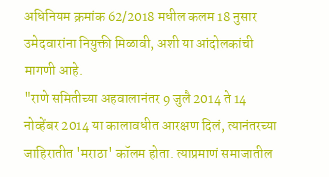अधिनियम क्रमांक 62/2018 मधील कलम 18 नुसार उमेदवारांना नियुक्ती मिळावी, अशी या आंदोलकांची मागणी आहे.
"राणे समितीच्या अहवालानंतर 9 जुलै 2014 ते 14 नोव्हेंबर 2014 या कालावधीत आरक्षण दिलं, त्यानंतरच्या जाहिरातीत 'मराठा' कॉलम होता. त्याप्रमाणं समाजातील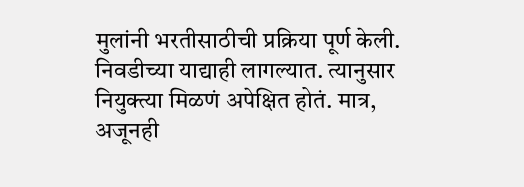मुलांनी भरतीसाठीची प्रक्रिया पूर्ण केली. निवडीच्या याद्याही लागल्यात. त्यानुसार नियुक्त्या मिळणं अपेक्षित होतं. मात्र, अजूनही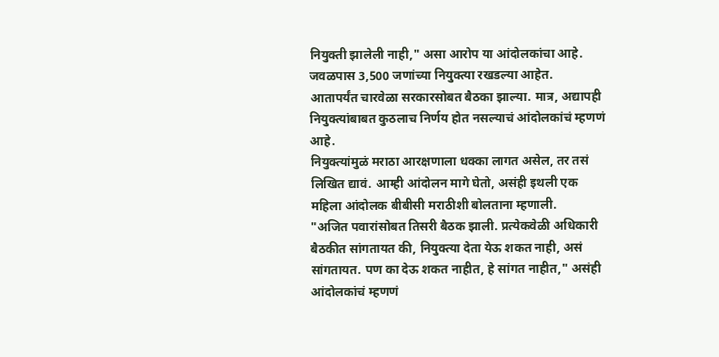नियुक्ती झालेली नाही," असा आरोप या आंदोलकांचा आहे.
जवळपास 3,500 जणांच्या नियुक्त्या रखडल्या आहेत.
आतापर्यंत चारवेळा सरकारसोबत बैठका झाल्या. मात्र, अद्यापही नियुक्त्यांबाबत कुठलाच निर्णय होत नसल्याचं आंदोलकांचं म्हणणं आहे.
नियुक्त्यांमुळं मराठा आरक्षणाला धक्का लागत असेल, तर तसं लिखित द्यावं. आम्ही आंदोलन मागे घेतो, असंही इथली एक महिला आंदोलक बीबीसी मराठीशी बोलताना म्हणाली.
"अजित पवारांसोबत तिसरी बैठक झाली. प्रत्येकवेळी अधिकारी बैठकीत सांगतायत की, नियुक्त्या देता येऊ शकत नाही, असं सांगतायत. पण का देऊ शकत नाहीत, हे सांगत नाहीत," असंही आंदोलकांचं म्हणणं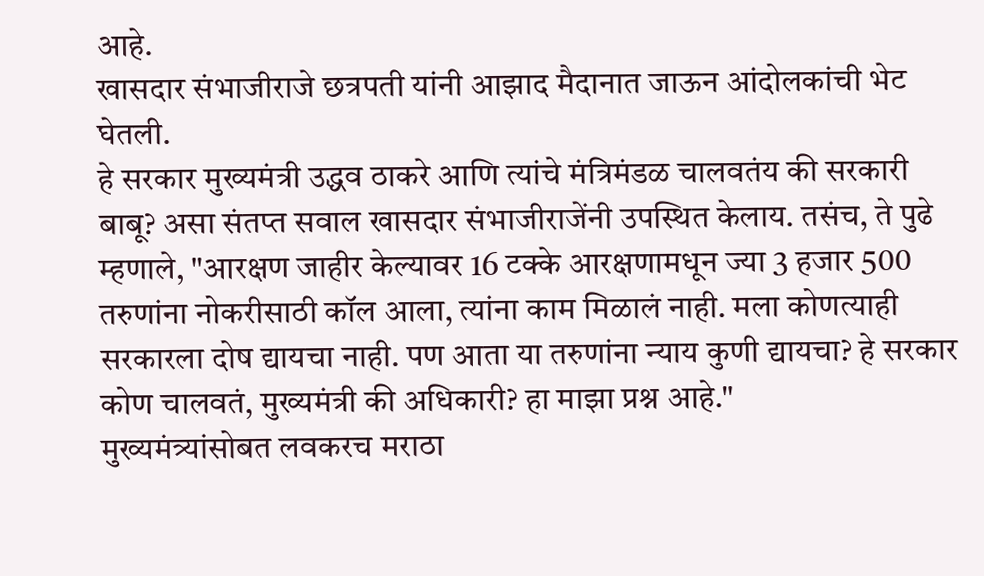आहे.
खासदार संभाजीराजे छत्रपती यांनी आझाद मैदानात जाऊन आंदोलकांची भेट घेतली.
हे सरकार मुख्यमंत्री उद्धव ठाकरे आणि त्यांचे मंत्रिमंडळ चालवतंय की सरकारी बाबू? असा संतप्त सवाल खासदार संभाजीराजेंनी उपस्थित केलाय. तसंच, ते पुढे म्हणाले, "आरक्षण जाहीर केल्यावर 16 टक्के आरक्षणामधून ज्या 3 हजार 500 तरुणांना नोकरीसाठी कॉल आला, त्यांना काम मिळालं नाही. मला कोणत्याही सरकारला दोष द्यायचा नाही. पण आता या तरुणांना न्याय कुणी द्यायचा? हे सरकार कोण चालवतं, मुख्यमंत्री की अधिकारी? हा माझा प्रश्न आहे."
मुख्यमंत्र्यांसोबत लवकरच मराठा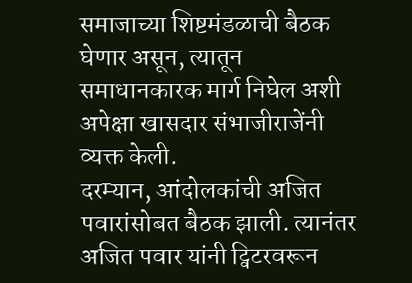समाजाच्या शिष्टमंडळाची बैठक घेणार असून, त्यातून समाधानकारक मार्ग निघेल अशी अपेक्षा खासदार संभाजीराजेंनी व्यक्त केली.
दरम्यान, आंदोलकांची अजित पवारांसोबत बैठक झाली. त्यानंतर अजित पवार यांनी ट्विटरवरून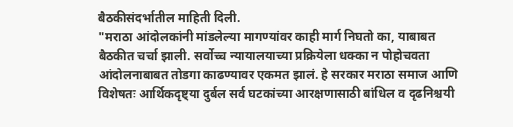बैठकीसंदर्भातील माहिती दिली.
"मराठा आंदोलकांनी मांडलेल्या मागण्यांवर काही मार्ग निघतो का, याबाबत बैठकीत चर्चा झाली. सर्वोच्च न्यायालयाच्या प्रक्रियेला धक्का न पोहोचवता आंदोलनाबाबत तोडगा काढण्यावर एकमत झालं. हे सरकार मराठा समाज आणि विशेषतः आर्थिकदृष्ट्या दुर्बल सर्व घटकांच्या आरक्षणासाठी बांधिल व दृढनिश्चयी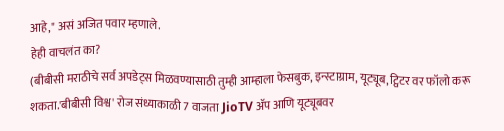आहे," असं अजित पवार म्हणाले.
हेही वाचलंत का?
(बीबीसी मराठीचे सर्व अपडेट्स मिळवण्यासाठी तुम्ही आम्हाला फेसबुक, इन्स्टाग्राम, यूट्यूब, ट्विटर वर फॉलो करू शकता.'बीबीसी विश्व' रोज संध्याकाळी 7 वाजता JioTV ॲप आणि यूट्यूबवर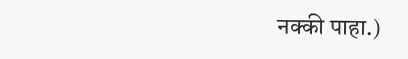नक्की पाहा.)